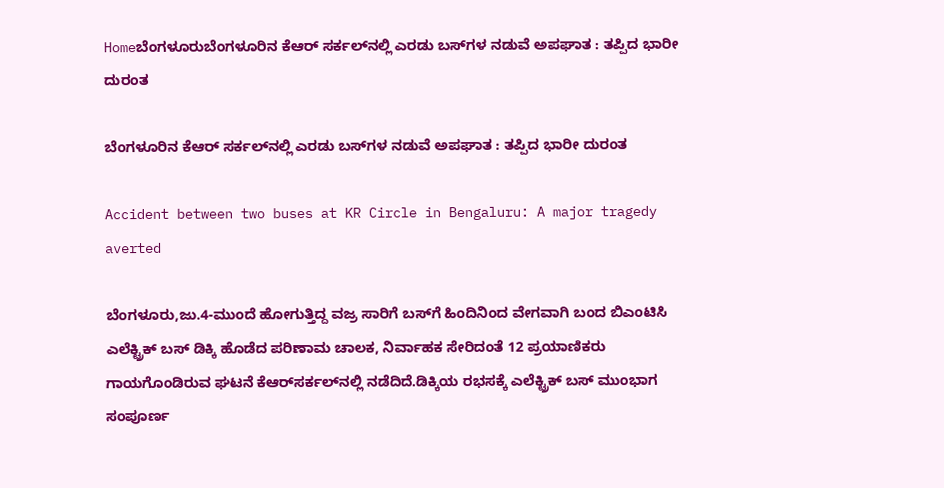Homeಬೆಂಗಳೂರುಬೆಂಗಳೂರಿನ ಕೆಆರ್‌ ಸರ್ಕಲ್‌ನಲ್ಲಿ ಎರಡು ಬಸ್‌‍ಗಳ ನಡುವೆ ಅಪಘಾತ : ತಪ್ಪಿದ ಭಾರೀ ದುರಂತ

ಬೆಂಗಳೂರಿನ ಕೆಆರ್‌ ಸರ್ಕಲ್‌ನಲ್ಲಿ ಎರಡು ಬಸ್‌‍ಗಳ ನಡುವೆ ಅಪಘಾತ : ತಪ್ಪಿದ ಭಾರೀ ದುರಂತ

Accident between two buses at KR Circle in Bengaluru: A major tragedy averted

ಬೆಂಗಳೂರು,ಜು.4-ಮುಂದೆ ಹೋಗುತ್ತಿದ್ದ ವಜ್ರ ಸಾರಿಗೆ ಬಸ್‌‍ಗೆ ಹಿಂದಿನಿಂದ ವೇಗವಾಗಿ ಬಂದ ಬಿಎಂಟಿಸಿ ಎಲೆಕ್ಟ್ರಿಕ್‌ ಬಸ್‌‍ ಡಿಕ್ಕಿ ಹೊಡೆದ ಪರಿಣಾಮ ಚಾಲಕ, ನಿರ್ವಾಹಕ ಸೇರಿದಂತೆ 12 ಪ್ರಯಾಣಿಕರು ಗಾಯಗೊಂಡಿರುವ ಘಟನೆ ಕೆಆರ್‌ಸರ್ಕಲ್‌ನಲ್ಲಿ ನಡೆದಿದೆ.ಡಿಕ್ಕಿಯ ರಭಸಕ್ಕೆ ಎಲೆಕ್ಟ್ರಿಕ್‌ ಬಸ್‌‍ ಮುಂಭಾಗ ಸಂಪೂರ್ಣ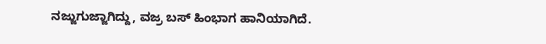ನಜ್ಜುಗುಜ್ಜಾಗಿದ್ದು, ವಜ್ರ ಬಸ್‌‍ ಹಿಂಭಾಗ ಹಾನಿಯಾಗಿದೆ.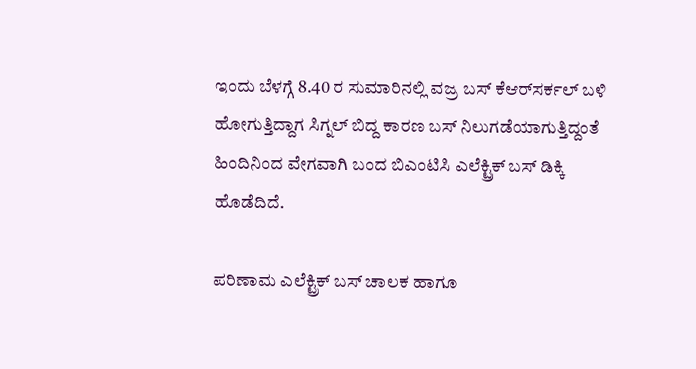ಇಂದು ಬೆಳಗ್ಗೆ 8.40 ರ ಸುಮಾರಿನಲ್ಲಿ ವಜ್ರ ಬಸ್‌‍ ಕೆಆರ್‌ಸರ್ಕಲ್‌ ಬಳಿ ಹೋಗುತ್ತಿದ್ದಾಗ ಸಿಗ್ನಲ್‌ ಬಿದ್ದ ಕಾರಣ ಬಸ್‌‍ ನಿಲುಗಡೆಯಾಗುತ್ತಿದ್ದಂತೆ ಹಿಂದಿನಿಂದ ವೇಗವಾಗಿ ಬಂದ ಬಿಎಂಟಿಸಿ ಎಲೆಕ್ಟ್ರಿಕ್‌ ಬಸ್‌‍ ಡಿಕ್ಕಿ ಹೊಡೆದಿದೆ.

ಪರಿಣಾಮ ಎಲೆಕ್ಟ್ರಿಕ್‌ ಬಸ್‌‍ ಚಾಲಕ ಹಾಗೂ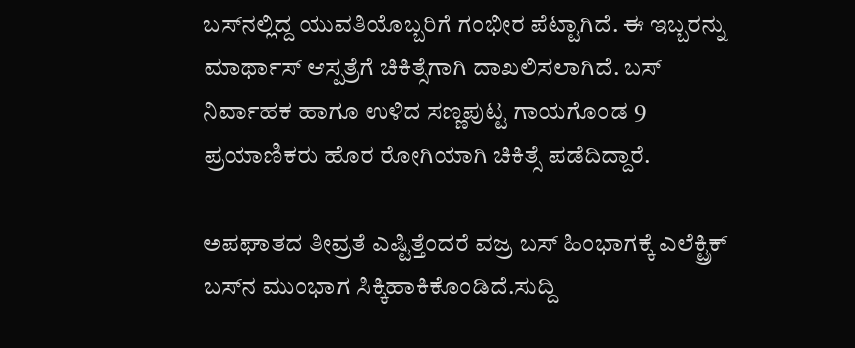ಬಸ್‌‍ನಲ್ಲಿದ್ದ ಯುವತಿಯೊಬ್ಬರಿಗೆ ಗಂಭೀರ ಪೆಟ್ಟಾಗಿದೆ. ಈ ಇಬ್ಬರನ್ನು ಮಾರ್ಥಾಸ್‌‍ ಆಸ್ಪತ್ರೆಗೆ ಚಿಕಿತ್ಸೆಗಾಗಿ ದಾಖಲಿಸಲಾಗಿದೆ. ಬಸ್‌‍ ನಿರ್ವಾಹಕ ಹಾಗೂ ಉಳಿದ ಸಣ್ಣಪುಟ್ಟ ಗಾಯಗೊಂಡ 9 ಪ್ರಯಾಣಿಕರು ಹೊರ ರೋಗಿಯಾಗಿ ಚಿಕಿತ್ಸೆ ಪಡೆದಿದ್ದಾರೆ.

ಅಪಘಾತದ ತೀವ್ರತೆ ಎಷ್ಟಿತ್ತೆಂದರೆ ವಜ್ರ ಬಸ್‌‍ ಹಿಂಭಾಗಕ್ಕೆ ಎಲೆಕ್ಟ್ರಿಕ್‌ ಬಸ್‌‍ನ ಮುಂಭಾಗ ಸಿಕ್ಕಿಹಾಕಿಕೊಂಡಿದೆ.ಸುದ್ದಿ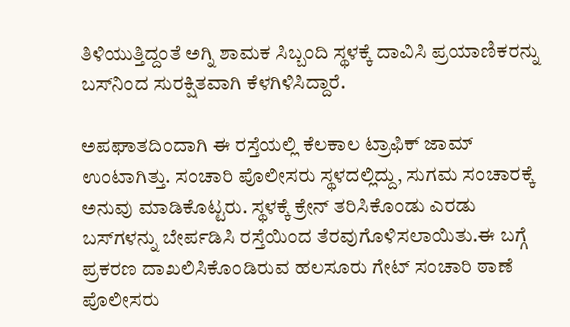ತಿಳಿಯುತ್ತಿದ್ದಂತೆ ಅಗ್ನಿ ಶಾಮಕ ಸಿಬ್ಬಂದಿ ಸ್ಥಳಕ್ಕೆ ದಾವಿಸಿ ಪ್ರಯಾಣಿಕರನ್ನು ಬಸ್‌‍ನಿಂದ ಸುರಕ್ಷಿತವಾಗಿ ಕೆಳಗಿಳಿಸಿದ್ದಾರೆ.

ಅಪಘಾತದಿಂದಾಗಿ ಈ ರಸ್ತೆಯಲ್ಲಿ ಕೆಲಕಾಲ ಟ್ರಾಫಿಕ್‌ ಜಾಮ್‌ ಉಂಟಾಗಿತ್ತು. ಸಂಚಾರಿ ಪೊಲೀಸರು ಸ್ಥಳದಲ್ಲಿದ್ದು, ಸುಗಮ ಸಂಚಾರಕ್ಕೆ ಅನುವು ಮಾಡಿಕೊಟ್ಟರು. ಸ್ಥಳಕ್ಕೆ ಕ್ರೇನ್‌ ತರಿಸಿಕೊಂಡು ಎರಡು ಬಸ್‌‍ಗಳನ್ನು ಬೇರ್ಪಡಿಸಿ ರಸ್ತೆಯಿಂದ ತೆರವುಗೊಳಿಸಲಾಯಿತು.ಈ ಬಗ್ಗೆ ಪ್ರಕರಣ ದಾಖಲಿಸಿಕೊಂಡಿರುವ ಹಲಸೂರು ಗೇಟ್‌ ಸಂಚಾರಿ ಠಾಣೆ ಪೊಲೀಸರು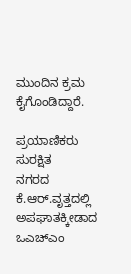ಮುಂದಿನ ಕ್ರಮ ಕೈಗೊಂಡಿದ್ದಾರೆ.

ಪ್ರಯಾಣಿಕರು ಸುರಕ್ಷಿತ
ನಗರದ ಕೆ.ಆರ್‌.ವೃತ್ತದಲ್ಲಿ ಅಪಘಾತಕ್ಕೀಡಾದ ಒಎಚ್‌ಎಂ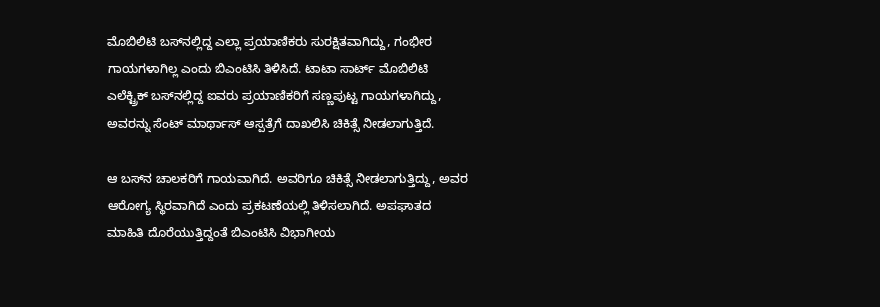ಮೊಬಿಲಿಟಿ ಬಸ್‌‍ನಲ್ಲಿದ್ದ ಎಲ್ಲಾ ಪ್ರಯಾಣಿಕರು ಸುರಕ್ಷಿತವಾಗಿದ್ದು, ಗಂಭೀರ ಗಾಯಗಳಾಗಿಲ್ಲ ಎಂದು ಬಿಎಂಟಿಸಿ ತಿಳಿಸಿದೆ. ಟಾಟಾ ಸಾರ್ಟ್‌ ಮೊಬಿಲಿಟಿ ಎಲೆಕ್ಟ್ರಿಕ್‌ ಬಸ್‌‍ನಲ್ಲಿದ್ದ ಐವರು ಪ್ರಯಾಣಿಕರಿಗೆ ಸಣ್ಣಪುಟ್ಟ ಗಾಯಗಳಾಗಿದ್ದು, ಅವರನ್ನು ಸೆಂಟ್‌ ಮಾರ್ಥಾಸ್‌‍ ಆಸ್ಪತ್ರೆಗೆ ದಾಖಲಿಸಿ ಚಿಕಿತ್ಸೆ ನೀಡಲಾಗುತ್ತಿದೆ.

ಆ ಬಸ್‌‍ನ ಚಾಲಕರಿಗೆ ಗಾಯವಾಗಿದೆ. ಅವರಿಗೂ ಚಿಕಿತ್ಸೆ ನೀಡಲಾಗುತ್ತಿದ್ದು, ಅವರ ಆರೋಗ್ಯ ಸ್ಥಿರವಾಗಿದೆ ಎಂದು ಪ್ರಕಟಣೆಯಲ್ಲಿ ತಿಳಿಸಲಾಗಿದೆ. ಅಪಘಾತದ ಮಾಹಿತಿ ದೊರೆಯುತ್ತಿದ್ದಂತೆ ಬಿಎಂಟಿಸಿ ವಿಭಾಗೀಯ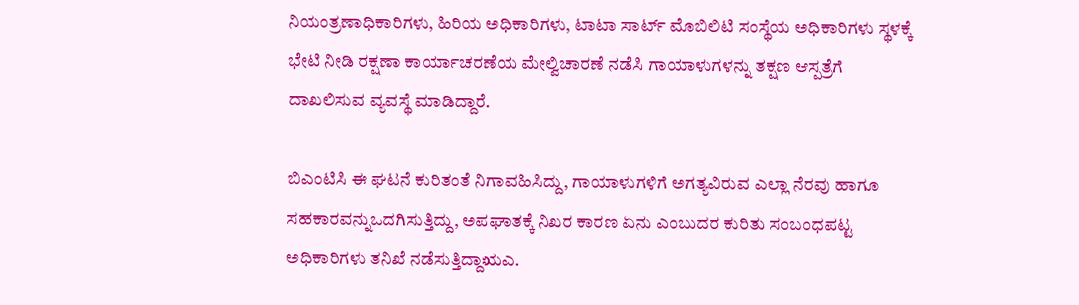ನಿಯಂತ್ರಣಾಧಿಕಾರಿಗಳು, ಹಿರಿಯ ಅಧಿಕಾರಿಗಳು, ಟಾಟಾ ಸಾರ್ಟ್‌ ಮೊಬಿಲಿಟಿ ಸಂಸ್ಥೆಯ ಅಧಿಕಾರಿಗಳು ಸ್ಥಳಕ್ಕೆ ಭೇಟಿ ನೀಡಿ ರಕ್ಷಣಾ ಕಾರ್ಯಾಚರಣೆಯ ಮೇಲ್ವಿಚಾರಣೆ ನಡೆಸಿ ಗಾಯಾಳುಗಳನ್ನು ತಕ್ಷಣ ಆಸ್ಪತ್ರೆಗೆ ದಾಖಲಿಸುವ ವ್ಯವಸ್ಥೆ ಮಾಡಿದ್ದಾರೆ.

ಬಿಎಂಟಿಸಿ ಈ ಘಟನೆ ಕುರಿತಂತೆ ನಿಗಾವಹಿಸಿದ್ದು, ಗಾಯಾಳುಗಳಿಗೆ ಅಗತ್ಯವಿರುವ ಎಲ್ಲಾ ನೆರವು ಹಾಗೂ ಸಹಕಾರವನ್ನುಒದಗಿಸುತ್ತಿದ್ದು, ಅಪಘಾತಕ್ಕೆ ನಿಖರ ಕಾರಣ ಏನು ಎಂಬುದರ ಕುರಿತು ಸಂಬಂಧಪಟ್ಟ ಅಧಿಕಾರಿಗಳು ತನಿಖೆ ನಡೆಸುತ್ತಿದ್ದಾಋಎ.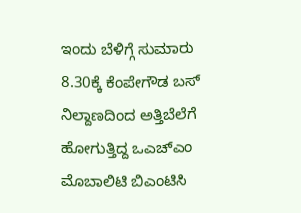ಇಂದು ಬೆಳಿಗ್ಗೆ ಸುಮಾರು 8.30ಕ್ಕೆ ಕೆಂಪೇಗೌಡ ಬಸ್‌‍ ನಿಲ್ದಾಣದಿಂದ ಅತ್ತಿಬೆಲೆಗೆ ಹೋಗುತ್ತಿದ್ದ ಒಎಚ್‌ಎಂ ಮೊಬಾಲಿಟಿ ಬಿಎಂಟಿಸಿ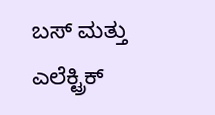ಬಸ್‌‍ ಮತ್ತು ಎಲೆಕ್ಟ್ರಿಕ್‌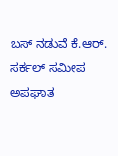ಬಸ್‌‍ ನಡುವೆ ಕೆ.ಆರ್‌. ಸರ್ಕಲ್‌ ಸಮೀಪ ಅಪಘಾತ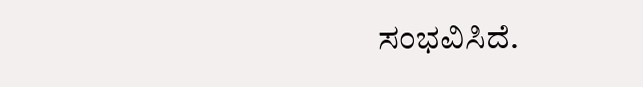ಸಂಭವಿಸಿದೆ.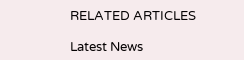RELATED ARTICLES

Latest News